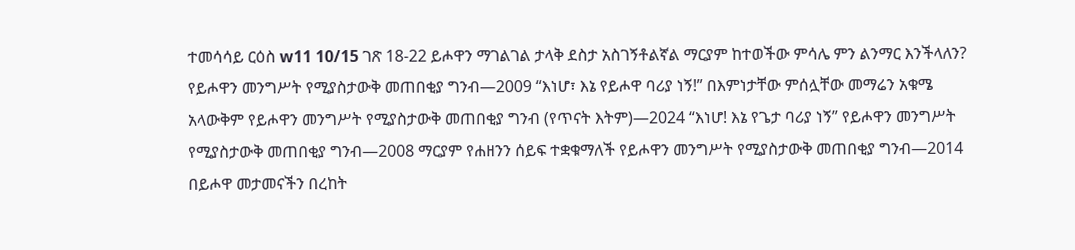ተመሳሳይ ርዕስ w11 10/15 ገጽ 18-22 ይሖዋን ማገልገል ታላቅ ደስታ አስገኝቶልኛል ማርያም ከተወችው ምሳሌ ምን ልንማር እንችላለን? የይሖዋን መንግሥት የሚያስታውቅ መጠበቂያ ግንብ—2009 “እነሆ፣ እኔ የይሖዋ ባሪያ ነኝ!” በእምነታቸው ምሰሏቸው መማሬን አቁሜ አላውቅም የይሖዋን መንግሥት የሚያስታውቅ መጠበቂያ ግንብ (የጥናት እትም)—2024 “እነሆ! እኔ የጌታ ባሪያ ነኝ” የይሖዋን መንግሥት የሚያስታውቅ መጠበቂያ ግንብ—2008 ማርያም የሐዘንን ሰይፍ ተቋቁማለች የይሖዋን መንግሥት የሚያስታውቅ መጠበቂያ ግንብ—2014 በይሖዋ መታመናችን በረከት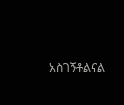አስገኝቶልናል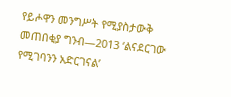የይሖዋን መንግሥት የሚያስታውቅ መጠበቂያ ግንብ—2013 ‘ልናደርገው የሚገባንን አድርገናል’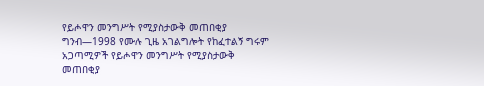የይሖዋን መንግሥት የሚያስታውቅ መጠበቂያ ግንብ—1998 የሙሉ ጊዜ አገልግሎት የከፈተልኝ ግሩም አጋጣሚዎች የይሖዋን መንግሥት የሚያስታውቅ መጠበቂያ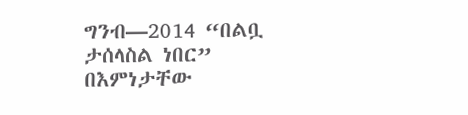ግንብ—2014 “በልቧ ታሰላስል ነበር” በእምነታቸው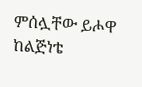ምሰሏቸው ይሖዋ ከልጅነቴ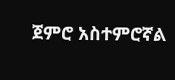ጀምሮ አስተምሮኛል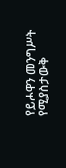የይሖዋን መንግሥት የሚያስታውቅ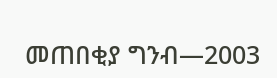መጠበቂያ ግንብ—2003